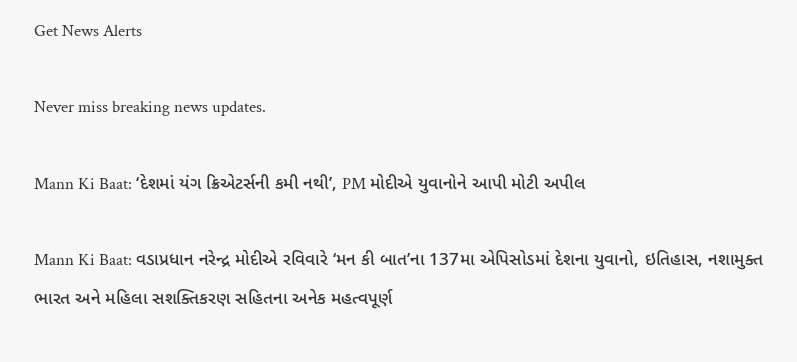Get News Alerts

Never miss breaking news updates.

Mann Ki Baat: ‘દેશમાં યંગ ક્રિએટર્સની કમી નથી’, PM મોદીએ યુવાનોને આપી મોટી અપીલ

Mann Ki Baat: વડાપ્રધાન નરેન્દ્ર મોદીએ રવિવારે ‘મન કી બાત’ના 137મા એપિસોડમાં દેશના યુવાનો, ઇતિહાસ, નશામુક્ત ભારત અને મહિલા સશક્તિકરણ સહિતના અનેક મહત્વપૂર્ણ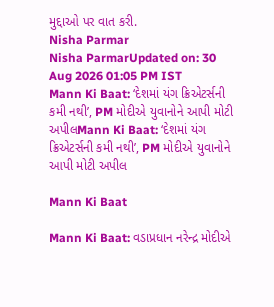મુદ્દાઓ પર વાત કરી.
Nisha Parmar
Nisha ParmarUpdated on: 30 Aug 2026 01:05 PM IST
Mann Ki Baat: ‘દેશમાં યંગ ક્રિએટર્સની કમી નથી’, PM મોદીએ યુવાનોને આપી મોટી અપીલMann Ki Baat: ‘દેશમાં યંગ ક્રિએટર્સની કમી નથી’, PM મોદીએ યુવાનોને આપી મોટી અપીલ

Mann Ki Baat

Mann Ki Baat: વડાપ્રધાન નરેન્દ્ર મોદીએ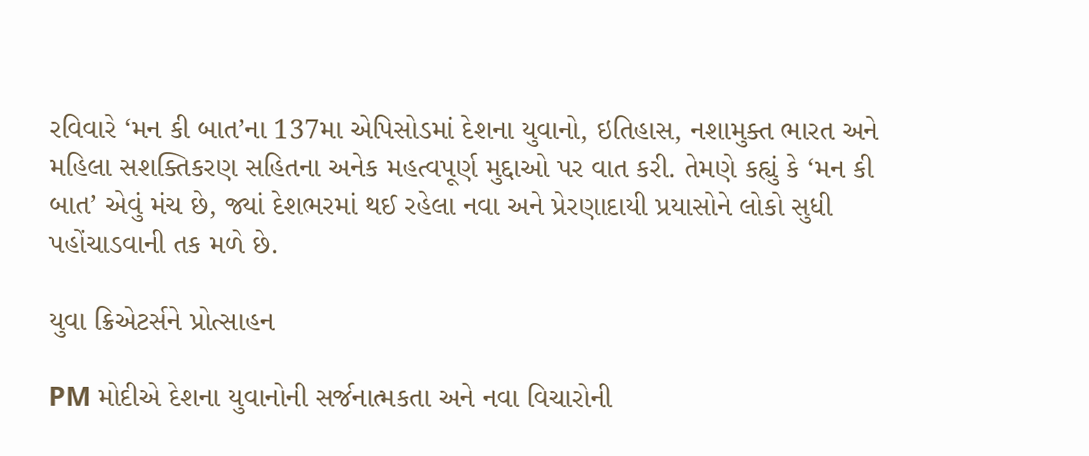રવિવારે ‘મન કી બાત’ના 137મા એપિસોડમાં દેશના યુવાનો, ઇતિહાસ, નશામુક્ત ભારત અને મહિલા સશક્તિકરણ સહિતના અનેક મહત્વપૂર્ણ મુદ્દાઓ પર વાત કરી. તેમણે કહ્યું કે ‘મન કી બાત’ એવું મંચ છે, જ્યાં દેશભરમાં થઈ રહેલા નવા અને પ્રેરણાદાયી પ્રયાસોને લોકો સુધી પહોંચાડવાની તક મળે છે.

યુવા ક્રિએટર્સને પ્રોત્સાહન

PM મોદીએ દેશના યુવાનોની સર્જનાત્મકતા અને નવા વિચારોની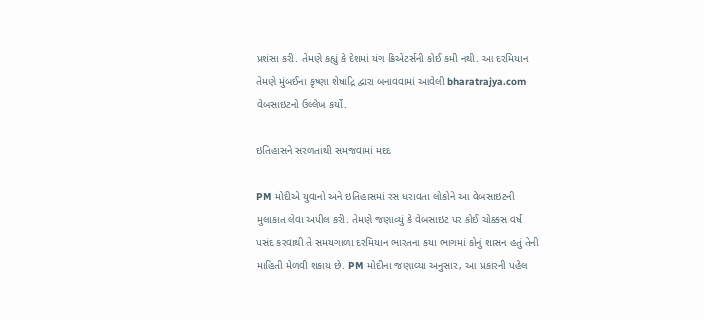પ્રશંસા કરી. તેમણે કહ્યું કે દેશમાં યંગ ક્રિએટર્સની કોઈ કમી નથી. આ દરમિયાન તેમણે મુંબઈના કૃષ્ણા શેષાદ્રિ દ્વારા બનાવવામાં આવેલી bharatrajya.com વેબસાઇટનો ઉલ્લેખ કર્યો.

ઇતિહાસને સરળતાથી સમજવામાં મદદ

PM મોદીએ યુવાનો અને ઇતિહાસમાં રસ ધરાવતા લોકોને આ વેબસાઇટની મુલાકાત લેવા અપીલ કરી. તેમણે જણાવ્યું કે વેબસાઇટ પર કોઈ ચોક્કસ વર્ષ પસંદ કરવાથી તે સમયગાળા દરમિયાન ભારતના કયા ભાગમાં કોનું શાસન હતું તેની માહિતી મેળવી શકાય છે. PM મોદીના જણાવ્યા અનુસાર, આ પ્રકારની પહેલ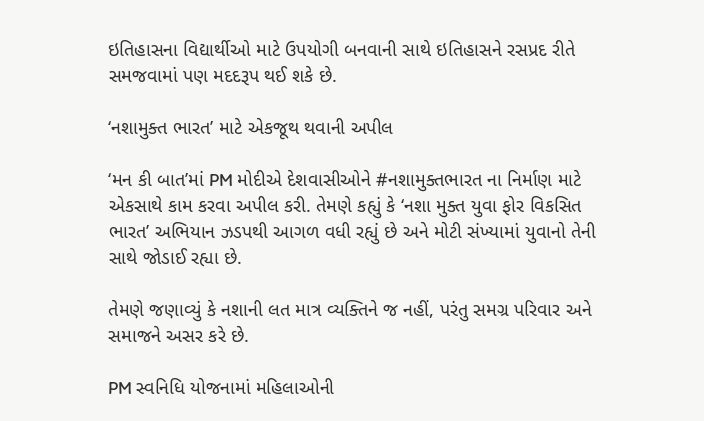ઇતિહાસના વિદ્યાર્થીઓ માટે ઉપયોગી બનવાની સાથે ઇતિહાસને રસપ્રદ રીતે સમજવામાં પણ મદદરૂપ થઈ શકે છે.

‘નશામુક્ત ભારત’ માટે એકજૂથ થવાની અપીલ

‘મન કી બાત’માં PM મોદીએ દેશવાસીઓને #નશામુક્તભારત ના નિર્માણ માટે એકસાથે કામ કરવા અપીલ કરી. તેમણે કહ્યું કે ‘નશા મુક્ત યુવા ફોર વિકસિત ભારત’ અભિયાન ઝડપથી આગળ વધી રહ્યું છે અને મોટી સંખ્યામાં યુવાનો તેની સાથે જોડાઈ રહ્યા છે.

તેમણે જણાવ્યું કે નશાની લત માત્ર વ્યક્તિને જ નહીં, પરંતુ સમગ્ર પરિવાર અને સમાજને અસર કરે છે.

PM સ્વનિધિ યોજનામાં મહિલાઓની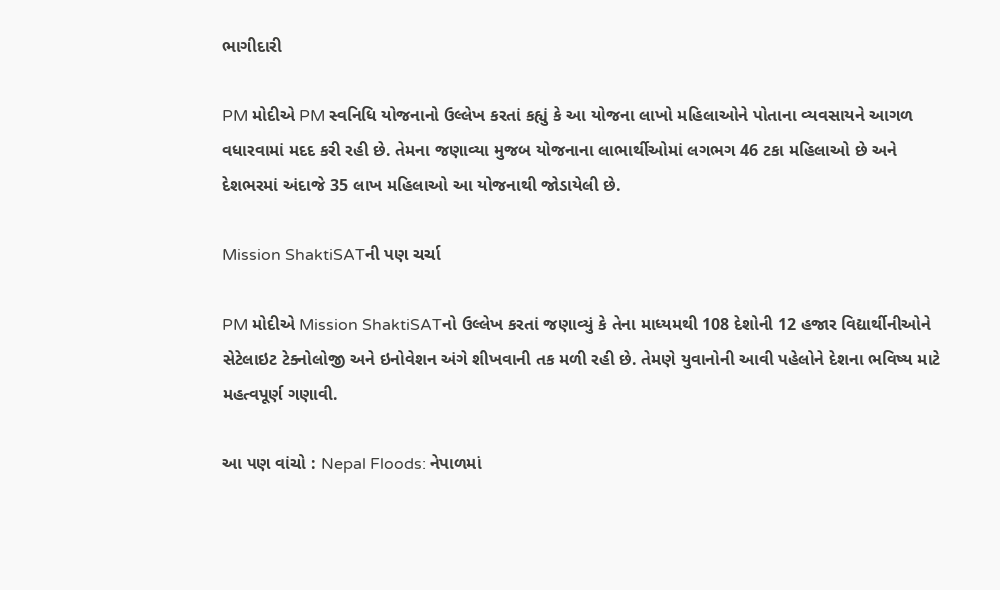ભાગીદારી

PM મોદીએ PM સ્વનિધિ યોજનાનો ઉલ્લેખ કરતાં કહ્યું કે આ યોજના લાખો મહિલાઓને પોતાના વ્યવસાયને આગળ વધારવામાં મદદ કરી રહી છે. તેમના જણાવ્યા મુજબ યોજનાના લાભાર્થીઓમાં લગભગ 46 ટકા મહિલાઓ છે અને દેશભરમાં અંદાજે 35 લાખ મહિલાઓ આ યોજનાથી જોડાયેલી છે.

Mission ShaktiSATની પણ ચર્ચા

PM મોદીએ Mission ShaktiSATનો ઉલ્લેખ કરતાં જણાવ્યું કે તેના માધ્યમથી 108 દેશોની 12 હજાર વિદ્યાર્થીનીઓને સેટેલાઇટ ટેક્નોલોજી અને ઇનોવેશન અંગે શીખવાની તક મળી રહી છે. તેમણે યુવાનોની આવી પહેલોને દેશના ભવિષ્ય માટે મહત્વપૂર્ણ ગણાવી.

આ પણ વાંચો : Nepal Floods: નેપાળમાં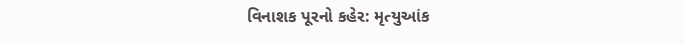વિનાશક પૂરનો કહેર: મૃત્યુઆંક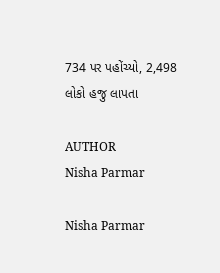734 પર પહોંચ્યો, 2,498 લોકો હજુ લાપતા

AUTHOR
Nisha Parmar

Nisha Parmar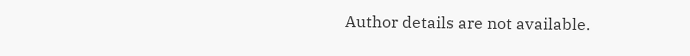Author details are not available.